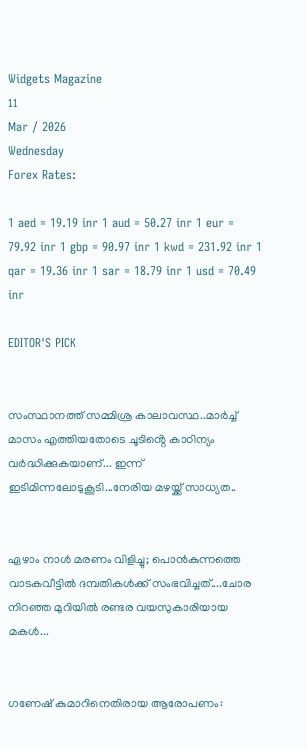Widgets Magazine
11
Mar / 2026
Wednesday
Forex Rates:

1 aed = 19.19 inr 1 aud = 50.27 inr 1 eur = 79.92 inr 1 gbp = 90.97 inr 1 kwd = 231.92 inr 1 qar = 19.36 inr 1 sar = 18.79 inr 1 usd = 70.49 inr

EDITOR'S PICK


സംസ്ഥാനത്ത് സമ്മിശ്ര കാലാവസ്ഥ..മാർച്ച് മാസം എത്തിയതോടെ ചൂടിൻ്റെ കാഠിന്യം വർദ്ധിക്കുകയാണ്... ഇന്ന് ഇടിമിന്നലോടുകൂടി...നേരിയ മഴയ്ക്ക് സാധ്യത..


ഏഴാം നാൾ മരണം വിളിച്ചു; പൊൻകുന്നത്തെ വാടകവീട്ടിൽ ദമ്പതികൾക്ക് സംഭവിച്ചത്....ചോര നിറഞ്ഞ മുറിയിൽ രണ്ടര വയസുകാരിയായ മകൾ...


ഗണേഷ് കുമാറിനെതിരായ ആരോപണം: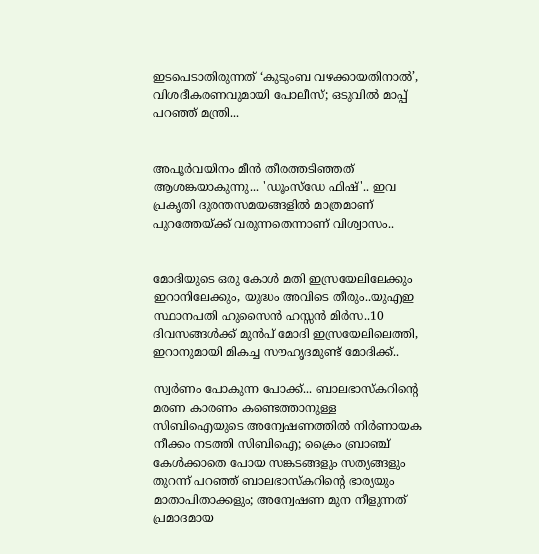ഇടപെടാതിരുന്നത് ‘കുടുംബ വഴക്കായതിനാൽ’, വിശദീകരണവുമായി പോലീസ്; ഒടുവിൽ മാപ്പ് പറഞ്ഞ് മന്ത്രി...


അപൂർവയിനം മീൻ തീരത്തടിഞ്ഞത് ആശങ്കയാകുന്നു... 'ഡൂംസ്‌ഡേ ഫിഷ്'.. ഇവ പ്രകൃതി ദുരന്തസമയങ്ങളിൽ മാത്രമാണ് പുറത്തേയ്ക്ക് വരുന്നതെന്നാണ് വിശ്വാസം..


മോദിയുടെ ഒരു കോള്‍ മതി ഇസ്രയേലിലേക്കും ഇറാനിലേക്കും, യുദ്ധം അവിടെ തീരും..യുഎഇ സ്ഥാനപതി ഹുസൈന്‍ ഹസ്സന്‍ മിര്‍സ..10 ദിവസങ്ങള്‍ക്ക് മുന്‍പ് മോദി ഇസ്രയേലിലെത്തി, ഇറാനുമായി മികച്ച സൗഹൃദമുണ്ട് മോദിക്ക്..

സ്വര്‍ണം പോകുന്ന പോക്ക്... ബാലഭാസ്‌കറിന്റെ മരണ കാരണം കണ്ടെത്താനുള്ള സിബിഐയുടെ അന്വേഷണത്തില്‍ നിര്‍ണായക നീക്കം നടത്തി സിബിഐ; ക്രൈം ബ്രാഞ്ച് കേള്‍ക്കാതെ പോയ സങ്കടങ്ങളും സത്യങ്ങളും തുറന്ന് പറഞ്ഞ് ബാലഭാസ്‌കറിന്റെ ഭാര്യയും മാതാപിതാക്കളും; അന്വേഷണ മുന നീളുന്നത് പ്രമാദമായ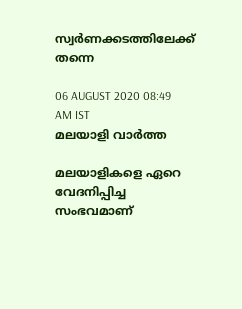സ്വര്‍ണക്കടത്തിലേക്ക് തന്നെ

06 AUGUST 2020 08:49 AM IST
മലയാളി വാര്‍ത്ത

മലയാളികളെ ഏറെ വേദനിപ്പിച്ച സംഭവമാണ്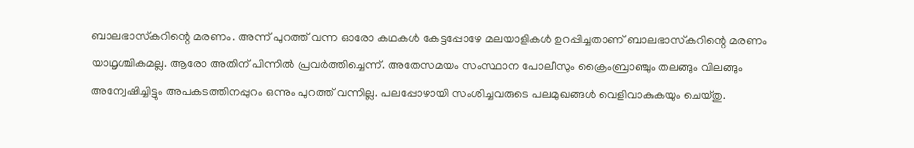ബാലഭാസ്‌കറിന്റെ മരണം. അന്ന് പുറത്ത് വന്ന ഓരോ കഥകള്‍ കേട്ടപ്പോഴേ മലയാളികള്‍ ഉറപ്പിച്ചതാണ് ബാലഭാസ്‌കറിന്റെ മരണം യാഥൃശ്ചികമല്ല. ആരോ അതിന് പിന്നില്‍ പ്രവര്‍ത്തിച്ചെന്ന്. അതേസമയം സംസ്ഥാന പോലീസും ക്രൈംബ്രാഞ്ചും തലങ്ങും വിലങ്ങും അന്വേഷിച്ചിട്ടും അപകടത്തിനപ്പുറം ഒന്നും പുറത്ത് വന്നില്ല. പലപ്പോഴായി സംശിച്ചവരുടെ പലമുഖങ്ങള്‍ വെളിവാകുകയും ചെയ്തു.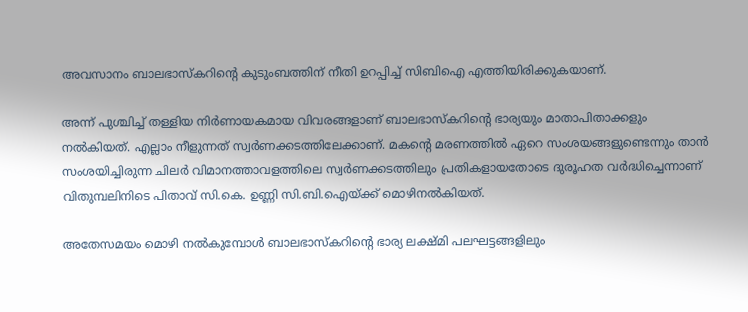അവസാനം ബാലഭാസ്‌കറിന്റെ കുടുംബത്തിന് നീതി ഉറപ്പിച്ച് സിബിഐ എത്തിയിരിക്കുകയാണ്.

അന്ന് പുശ്ചിച്ച് തള്ളിയ നിര്‍ണായകമായ വിവരങ്ങളാണ് ബാലഭാസ്‌കറിന്റെ ഭാര്യയും മാതാപിതാക്കളും നല്‍കിയത്. എല്ലാം നീളുന്നത് സ്വര്‍ണക്കടത്തിലേക്കാണ്. മകന്റെ മരണത്തില്‍ ഏറെ സംശയങ്ങളുണ്ടെന്നും താന്‍ സംശയിച്ചിരുന്ന ചിലര്‍ വിമാനത്താവളത്തിലെ സ്വര്‍ണക്കടത്തിലും പ്രതികളായതോടെ ദുരൂഹത വര്‍ദ്ധിച്ചെന്നാണ് വിതുമ്പലിനിടെ പിതാവ് സി.കെ. ഉണ്ണി സി.ബി.ഐയ്ക്ക് മൊഴിനല്‍കിയത്.

അതേസമയം മൊഴി നല്‍കുമ്പോള്‍ ബാലഭാസ്‌കറിന്റെ ഭാര്യ ലക്ഷ്മി പലഘട്ടങ്ങളിലും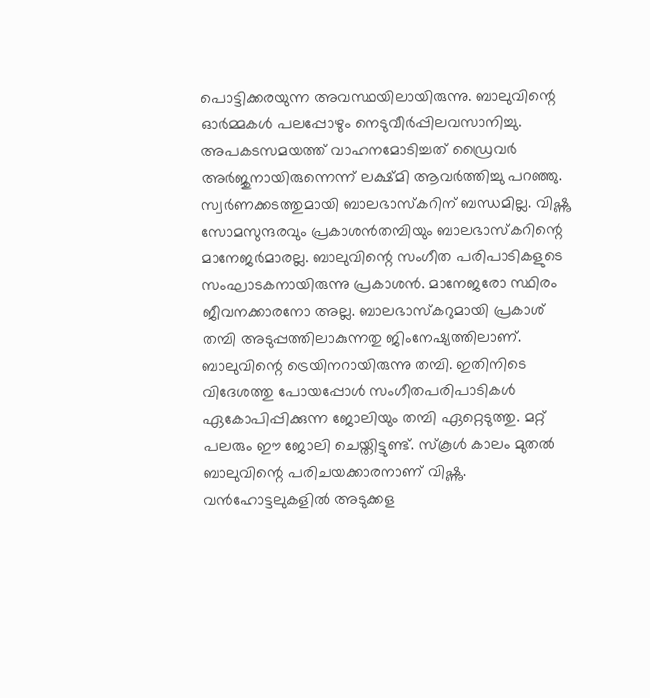പൊട്ടിക്കരയുന്ന അവസ്ഥയിലായിരുന്നു. ബാലുവിന്റെ ഓര്‍മ്മകള്‍ പലപ്പോഴും നെടുവീര്‍പ്പിലവസാനിച്ചു. അപകടസമയത്ത് വാഹനമോടിച്ചത് ഡ്രൈവര്‍ അര്‍ജുനായിരുന്നെന്ന് ലക്ഷ്മി ആവര്‍ത്തിച്ചു പറഞ്ഞു. സ്വര്‍ണക്കടത്തുമായി ബാലഭാസ്‌കറിന് ബന്ധമില്ല. വിഷ്ണു സോമസുന്ദരവും പ്രകാശന്‍തമ്പിയും ബാലഭാസ്‌കറിന്റെ മാനേജര്‍മാരല്ല. ബാലുവിന്റെ സംഗീത പരിപാടികളുടെ സംഘാടകനായിരുന്നു പ്രകാശന്‍. മാനേജരോ സ്ഥിരം ജീവനക്കാരനോ അല്ല. ബാലഭാസ്‌കറുമായി പ്രകാശ് തമ്പി അടുപ്പത്തിലാകുന്നതു ജിംനേഷ്യത്തിലാണ്. ബാലുവിന്റെ ട്രെയിനറായിരുന്നു തമ്പി. ഇതിനിടെ വിദേശത്തു പോയപ്പോള്‍ സംഗീതപരിപാടികള്‍ ഏകോപിപ്പിക്കുന്ന ജോലിയും തമ്പി ഏറ്റെടുത്തു. മറ്റ് പലരും ഈ ജോലി ചെയ്തിട്ടുണ്ട്. സ്‌കൂള്‍ കാലം മുതല്‍ ബാലുവിന്റെ പരിചയക്കാരനാണ് വിഷ്ണു. വന്‍ഹോട്ടലുകളില്‍ അടുക്കള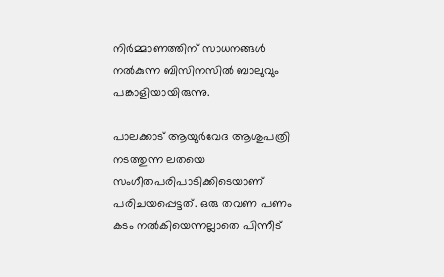നിര്‍മ്മാണത്തിന് സാധനങ്ങള്‍ നല്‍കുന്ന ബിസിനസില്‍ ബാലുവും പങ്കാളിയായിരുന്നു.

പാലക്കാട് ആയുര്‍വേദ ആശുപത്രി നടത്തുന്ന ലതയെ സംഗീതപരിപാടിക്കിടെയാണ് പരിചയപ്പെട്ടത്. ഒരു തവണ പണം കടം നല്‍കിയെന്നല്ലാതെ പിന്നീട്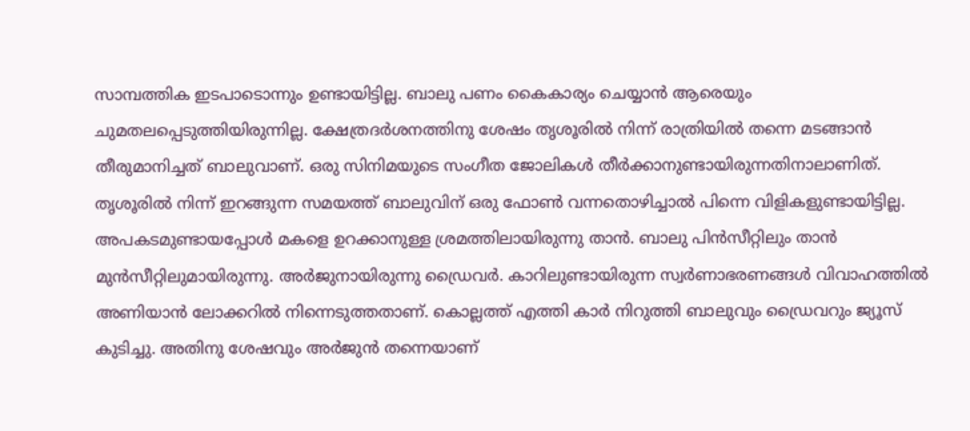സാമ്പത്തിക ഇടപാടൊന്നും ഉണ്ടായിട്ടില്ല. ബാലു പണം കൈകാര്യം ചെയ്യാന്‍ ആരെയും ചുമതലപ്പെടുത്തിയിരുന്നില്ല. ക്ഷേത്രദര്‍ശനത്തിനു ശേഷം തൃശൂരില്‍ നിന്ന് രാത്രിയില്‍ തന്നെ മടങ്ങാന്‍ തീരുമാനിച്ചത് ബാലുവാണ്. ഒരു സിനിമയുടെ സംഗീത ജോലികള്‍ തീര്‍ക്കാനുണ്ടായിരുന്നതിനാലാണിത്. തൃശൂരില്‍ നിന്ന് ഇറങ്ങുന്ന സമയത്ത് ബാലുവിന് ഒരു ഫോണ്‍ വന്നതൊഴിച്ചാല്‍ പിന്നെ വിളികളുണ്ടായിട്ടില്ല. അപകടമുണ്ടായപ്പോള്‍ മകളെ ഉറക്കാനുള്ള ശ്രമത്തിലായിരുന്നു താന്‍. ബാലു പിന്‍സീറ്റിലും താന്‍ മുന്‍സീറ്റിലുമായിരുന്നു. അര്‍ജുനായിരുന്നു ഡ്രൈവര്‍. കാറിലുണ്ടായിരുന്ന സ്വര്‍ണാഭരണങ്ങള്‍ വിവാഹത്തില്‍ അണിയാന്‍ ലോക്കറില്‍ നിന്നെടുത്തതാണ്. കൊല്ലത്ത് എത്തി കാര്‍ നിറുത്തി ബാലുവും ഡ്രൈവറും ജ്യൂസ് കുടിച്ചു. അതിനു ശേഷവും അര്‍ജുന്‍ തന്നെയാണ്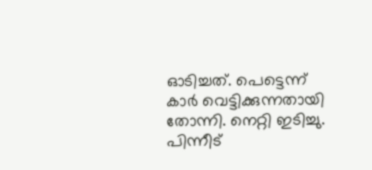ഓടിച്ചത്. പെട്ടെന്ന് കാര്‍ വെട്ടിക്കുന്നതായി തോന്നി. നെറ്റി ഇടിച്ചു. പിന്നീട്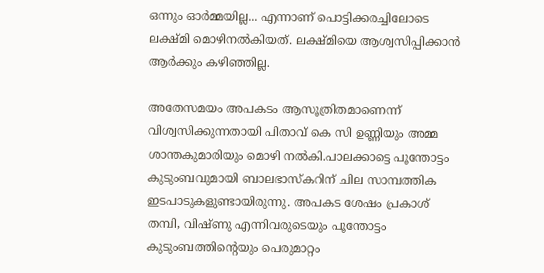ഒന്നും ഓര്‍മ്മയില്ല... എന്നാണ് പൊട്ടിക്കരച്ചിലോടെ ലക്ഷ്മി മൊഴിനല്‍കിയത്. ലക്ഷ്മിയെ ആശ്വസിപ്പിക്കാന്‍ ആര്‍ക്കും കഴിഞ്ഞില്ല.

അതേസമയം അപകടം ആസൂത്രിതമാണെന്ന് വിശ്വസിക്കുന്നതായി പിതാവ് കെ സി ഉണ്ണിയും അമ്മ ശാന്തകുമാരിയും മൊഴി നല്‍കി.പാലക്കാട്ടെ പൂന്തോട്ടം കുടുംബവുമായി ബാലഭാസ്‌കറിന് ചില സാമ്പത്തിക ഇടപാടുകളുണ്ടായിരുന്നു. അപകട ശേഷം പ്രകാശ് തമ്പി, വിഷ്ണു എന്നിവരുടെയും പൂന്തോട്ടം കുടുംബത്തിന്റെയും പെരുമാറ്റം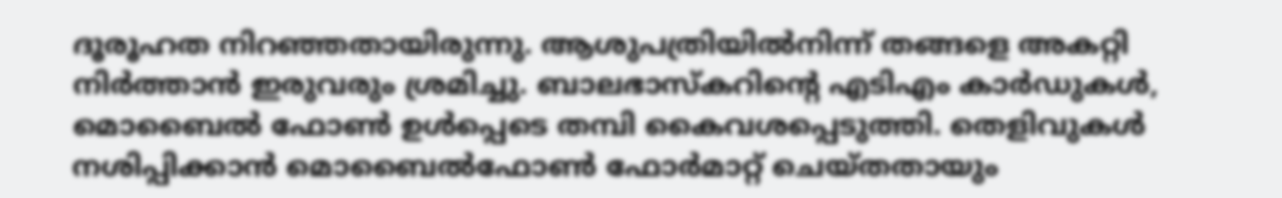ദൂരൂഹത നിറഞ്ഞതായിരുന്നു. ആശുപത്രിയില്‍നിന്ന് തങ്ങളെ അകറ്റി നിര്‍ത്താന്‍ ഇരുവരും ശ്രമിച്ചു. ബാലഭാസ്‌കറിന്റെ എടിഎം കാര്‍ഡുകള്‍, മൊബൈല്‍ ഫോണ്‍ ഉള്‍പ്പെടെ തമ്പി കൈവശപ്പെടുത്തി. തെളിവുകള്‍ നശിപ്പിക്കാന്‍ മൊബൈല്‍ഫോണ്‍ ഫോര്‍മാറ്റ് ചെയ്തതായും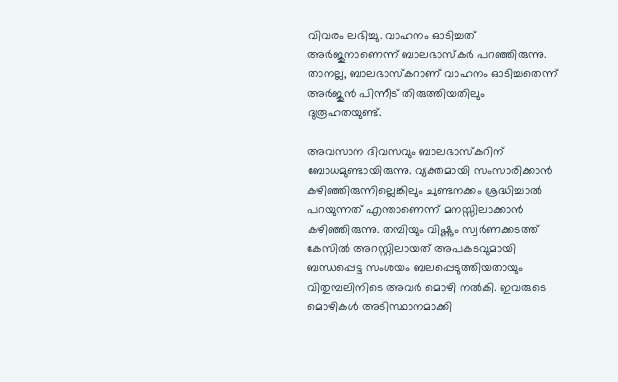വിവരം ലഭിച്ചു. വാഹനം ഓടിച്ചത് അര്‍ജുനാണെന്ന് ബാലഭാസ്‌കര്‍ പറഞ്ഞിരുന്നു. താനല്ല, ബാലഭാസ്‌കറാണ് വാഹനം ഓടിച്ചതെന്ന് അര്‍ജുന്‍ പിന്നീട് തിരുത്തിയതിലും ദുരൂഹതയുണ്ട്.

അവസാന ദിവസവും ബാലഭാസ്‌കറിന് ബോധമുണ്ടായിരുന്നു. വ്യക്തമായി സംസാരിക്കാന്‍ കഴിഞ്ഞിരുന്നില്ലെങ്കിലും ചുണ്ടനക്കം ശ്രദ്ധിച്ചാല്‍ പറയുന്നത് എന്താണെന്ന് മനസ്സിലാക്കാന്‍ കഴിഞ്ഞിരുന്നു. തമ്പിയും വിഷ്ണും സ്വര്‍ണക്കടത്ത് കേസില്‍ അറസ്റ്റിലായത് അപകടവുമായി ബന്ധപ്പെട്ട സംശയം ബലപ്പെടുത്തിയതായും വിതുമ്പലിനിടെ അവര്‍ മൊഴി നല്‍കി. ഇവരുടെ മൊഴികള്‍ അടിസ്ഥാനമാക്കി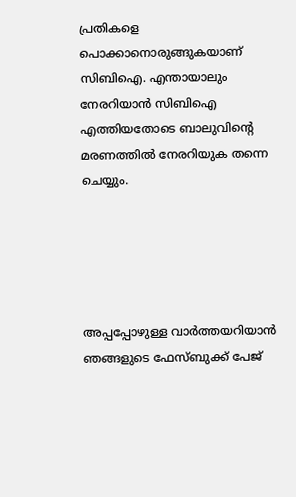പ്രതികളെ പൊക്കാനൊരുങ്ങുകയാണ് സിബിഐ. എന്തായാലും നേരറിയാന്‍ സിബിഐ എത്തിയതോടെ ബാലുവിന്റെ മരണത്തില്‍ നേരറിയുക തന്നെ ചെയ്യും.





അപ്പപ്പോഴുള്ള വാര്‍ത്തയറിയാന്‍ ഞങ്ങളുടെ ഫേസ്‌ബുക്ക്‌ പേജ്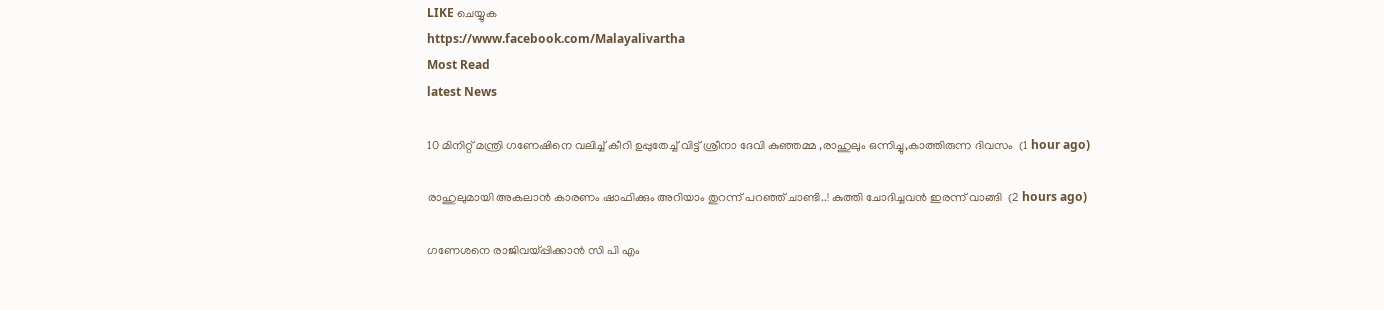LIKE ചെയ്യുക
https://www.facebook.com/Malayalivartha
Most Read
latest News

10 മിനിറ്റ് മന്ത്രി ഗണേഷിനെ വലിച്ച് കീറി ഉപ്പുതേച്ച് വിട്ട് ശ്രീനാ ദേവി കുഞ്ഞമ്മ ,രാഹുലും ഒന്നിച്ചു,കാത്തിരുന്ന ദിവസം  (1 hour ago)

രാഹുലുമായി അകലാൻ കാരണം ഷാഫിക്കും അറിയാം തുറന്ന് പറഞ്ഞ് ചാണ്ടി..! കുത്തി ചോദിച്ചവൻ ഇരന്ന് വാങ്ങി  (2 hours ago)

ഗണേശനെ രാജിവയ്പ്പിക്കാൻ സി പി എം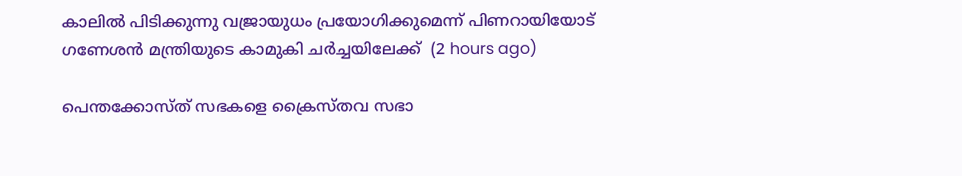കാലിൽ പിടിക്കുന്നു വജ്രായുധം പ്രയോഗിക്കുമെന്ന് പിണറായിയോട് ഗണേശൻ മന്ത്രിയുടെ കാമുകി ചർച്ചയിലേക്ക്  (2 hours ago)

പെന്തക്കോസ്ത് സഭകളെ ക്രൈസ്തവ സഭാ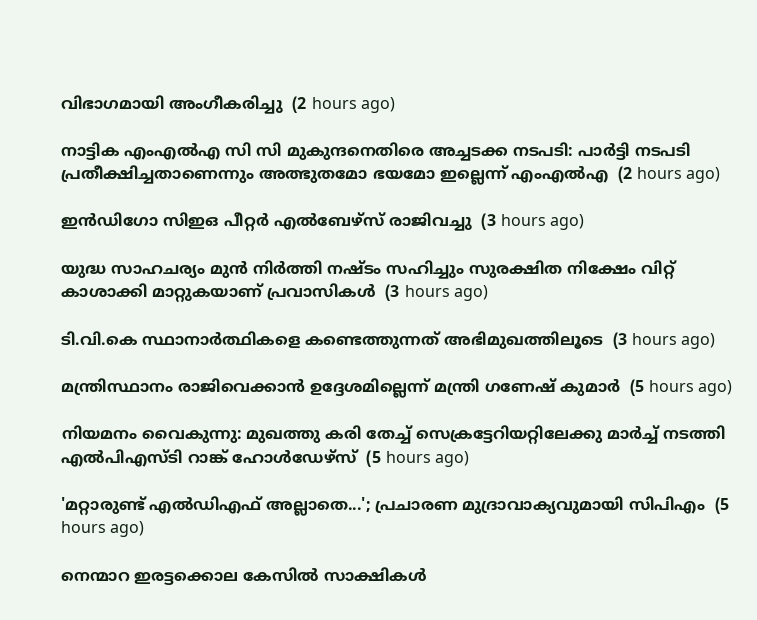വിഭാഗമായി അംഗീകരിച്ചു  (2 hours ago)

നാട്ടിക എംഎല്‍എ സി സി മുകുന്ദനെതിരെ അച്ചടക്ക നടപടി: പാര്‍ട്ടി നടപടി പ്രതീക്ഷിച്ചതാണെന്നും അത്ഭുതമോ ഭയമോ ഇല്ലെന്ന് എംഎല്‍എ  (2 hours ago)

ഇന്‍ഡിഗോ സിഇഒ പീറ്റര്‍ എല്‍ബേഴ്‌സ് രാജിവച്ചു  (3 hours ago)

യുദ്ധ സാഹചര്യം മുന്‍ നിര്‍ത്തി നഷ്ടം സഹിച്ചും സുരക്ഷിത നിക്ഷേം വിറ്റ് കാശാക്കി മാറ്റുകയാണ് പ്രവാസികള്‍  (3 hours ago)

ടി.വി.കെ സ്ഥാനാര്‍ത്ഥികളെ കണ്ടെത്തുന്നത് അഭിമുഖത്തിലൂടെ  (3 hours ago)

മന്ത്രിസ്ഥാനം രാജിവെക്കാന്‍ ഉദ്ദേശമില്ലെന്ന് മന്ത്രി ഗണേഷ് കുമാര്‍  (5 hours ago)

നിയമനം വൈകുന്നു: മുഖത്തു കരി തേച്ച് സെക്രട്ടേറിയറ്റിലേക്കു മാര്‍ച്ച് നടത്തി എല്‍പിഎസ്ടി റാങ്ക് ഹോള്‍ഡേഴ്‌സ്  (5 hours ago)

'മറ്റാരുണ്ട് എല്‍ഡിഎഫ് അല്ലാതെ...'; പ്രചാരണ മുദ്രാവാക്യവുമായി സിപിഎം  (5 hours ago)

നെന്മാറ ഇരട്ടക്കൊല കേസില്‍ സാക്ഷികള്‍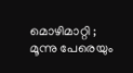മൊഴിമാറ്റി ; മൂന്നു പേരെയും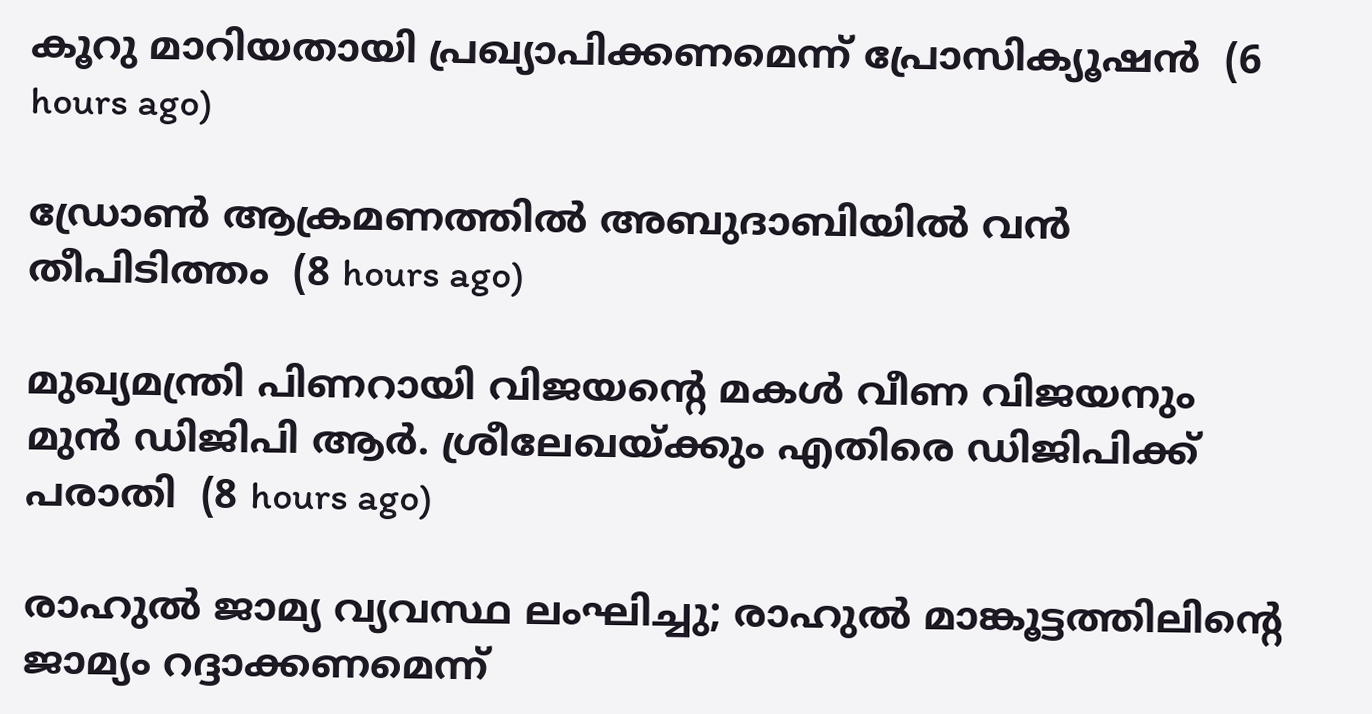കൂറു മാറിയതായി പ്രഖ്യാപിക്കണമെന്ന് പ്രോസിക്യൂഷന്‍  (6 hours ago)

ഡ്രോണ്‍ ആക്രമണത്തില്‍ അബുദാബിയില്‍ വന്‍ തീപിടിത്തം  (8 hours ago)

മുഖ്യമന്ത്രി പിണറായി വിജയന്റെ മകള്‍ വീണ വിജയനും മുന്‍ ഡിജിപി ആര്‍. ശ്രീലേഖയ്ക്കും എതിരെ ഡിജിപിക്ക് പരാതി  (8 hours ago)

രാഹുല്‍ ജാമ്യ വ്യവസ്ഥ ലംഘിച്ചു; രാഹുല്‍ മാങ്കൂട്ടത്തിലിന്റെ ജാമ്യം റദ്ദാക്കണമെന്ന്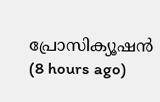പ്രോസിക്യൂഷന്‍  (8 hours ago)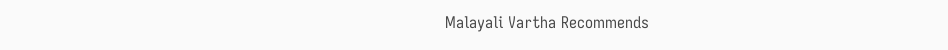Malayali Vartha Recommends